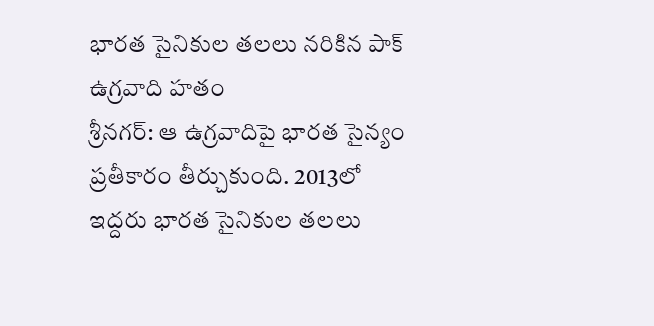భారత సైనికుల తలలు నరికిన పాక్ ఉగ్రవాది హతం
శ్రీనగర్: ఆ ఉగ్రవాదిపై భారత సైన్యం ప్రతీకారం తీర్చుకుంది. 2013లో ఇద్దరు భారత సైనికుల తలలు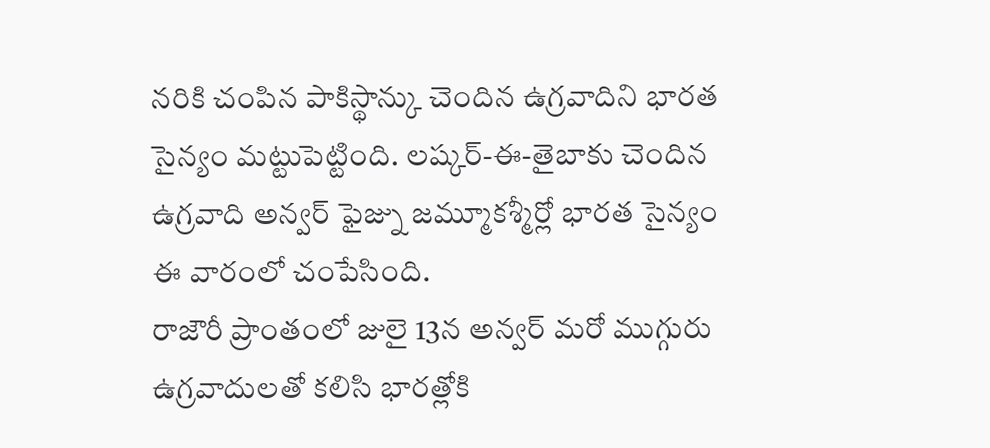నరికి చంపిన పాకిస్థాన్కు చెందిన ఉగ్రవాదిని భారత సైన్యం మట్టుపెట్టింది. లష్కర్-ఈ-తైబాకు చెందిన ఉగ్రవాది అన్వర్ ఫైజ్ను జమ్మూకశ్మీర్లో భారత సైన్యం ఈ వారంలో చంపేసింది.
రాజౌరీ ప్రాంతంలో జులై 13న అన్వర్ మరో ముగ్గురు ఉగ్రవాదులతో కలిసి భారత్లోకి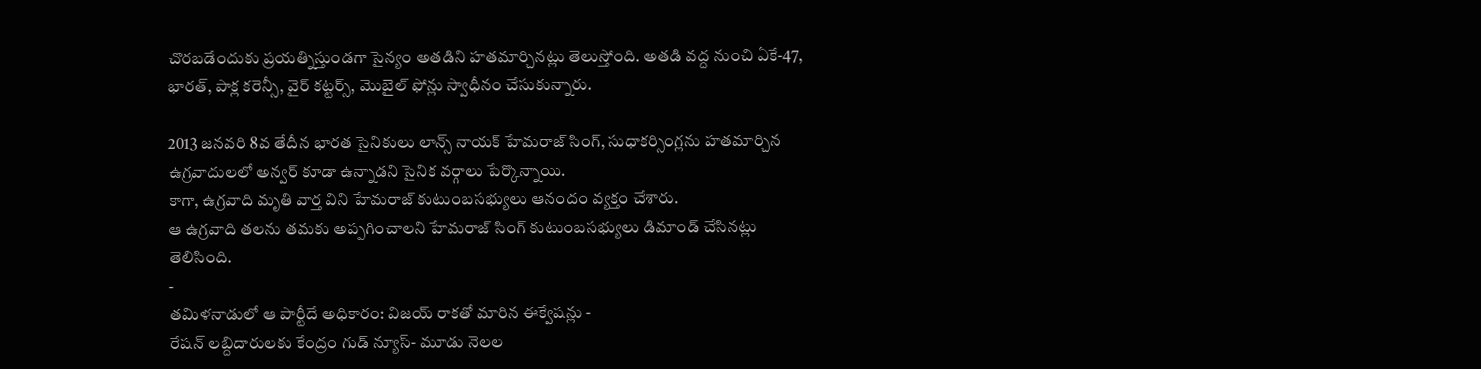చొరబడేందుకు ప్రయత్నిస్తుండగా సైన్యం అతడిని హతమార్చినట్లు తెలుస్తోంది. అతడి వద్ద నుంచి ఏకే-47, భారత్, పాక్ల కరెన్సీ, వైర్ కట్టర్స్, మొబైల్ ఫోన్లు స్వాధీనం చేసుకున్నారు.

2013 జనవరి 8వ తేదీన భారత సైనికులు లాన్స్ నాయక్ హేమరాజ్ సింగ్, సుధాకర్సింగ్లను హతమార్చిన ఉగ్రవాదులలో అన్వర్ కూడా ఉన్నాడని సైనిక వర్గాలు పేర్కొన్నాయి.
కాగా, ఉగ్రవాది మృతి వార్త విని హేమరాజ్ కుటుంబసభ్యులు ఆనందం వ్యక్తం చేశారు.
ఆ ఉగ్రవాది తలను తమకు అప్పగించాలని హేమరాజ్ సింగ్ కుటుంబసభ్యులు డిమాండ్ చేసినట్లు తెలిసింది.
-
తమిళనాడులో ఆ పార్టీదే అధికారం: విజయ్ రాకతో మారిన ఈక్వేషన్లు -
రేషన్ లబ్దిదారులకు కేంద్రం గుడ్ న్యూస్- మూడు నెలల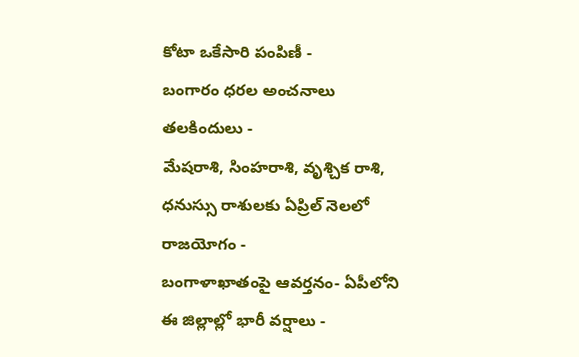కోటా ఒకేసారి పంపిణీ -
బంగారం ధరల అంచనాలు తలకిందులు -
మేషరాశి, సింహరాశి, వృశ్చిక రాశి, ధనుస్సు రాశులకు ఏప్రిల్ నెలలో రాజయోగం -
బంగాళాఖాతంపై ఆవర్తనం- ఏపీలోని ఈ జిల్లాల్లో భారీ వర్షాలు -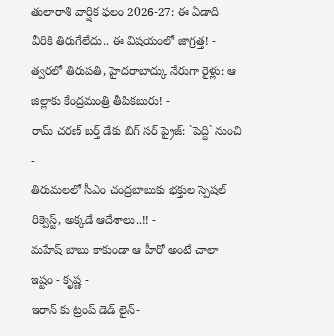తులారాశి వార్షిక ఫలం 2026-27: ఈ ఏడాది వీరికి తిరుగేలేదు.. ఈ విషయంలో జాగ్రత్త! -
త్వరలో తిరుపతి, హైదరాబాద్కు నేరుగా రైళ్లు: ఆ జిల్లాకు కేంద్రమంత్రి తీపికబురు! -
రామ్ చరణ్ బర్త్ డేకు బిగ్ సర్ ప్రైజ్: `పెద్ది` నుంచి -
తిరుమలలో సీఎం చంద్రబాబుకు భక్తుల స్పెషల్ రిక్వెస్ట్, అక్కడే ఆదేశాలు..!! -
మహేష్ బాబు కాకుండా ఆ హీరో అంటే చాలా ఇష్టం - కృష్ణ -
ఇరాన్ కు ట్రంప్ డెడ్ లైన్-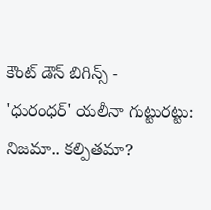కౌంట్ డౌన్ బిగిన్స్ -
'ధురంధర్' యలీనా గుట్టురట్టు: నిజమా.. కల్పితమా?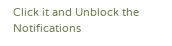Click it and Unblock the Notifications